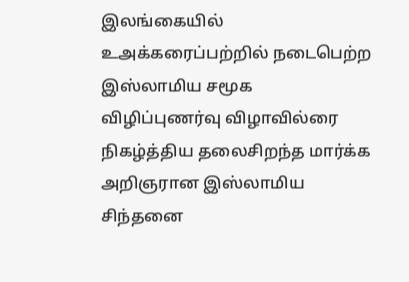இலங்கையில் உஅக்கரைப்பற்றில் நடைபெற்ற இஸ்லாமிய சமூக விழிப்புணர்வு விழாவில்ரை நிகழ்த்திய தலைசிறந்த மார்க்க அறிஞரான இஸ்லாமிய சிந்தனை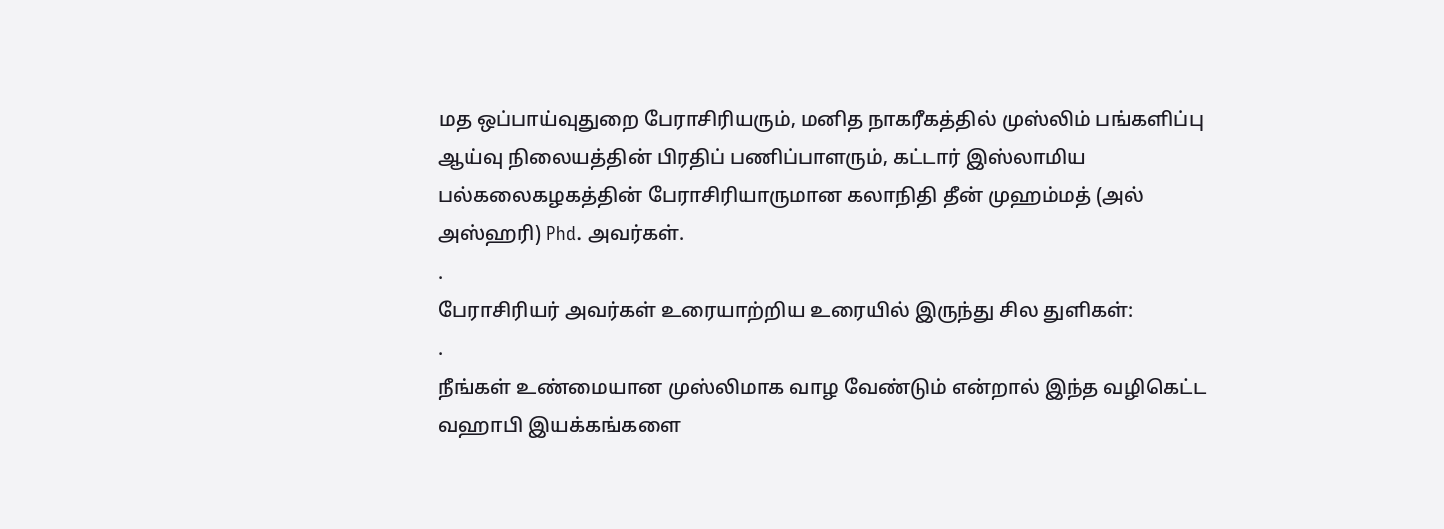மத ஒப்பாய்வுதுறை பேராசிரியரும், மனித நாகரீகத்தில் முஸ்லிம் பங்களிப்பு ஆய்வு நிலையத்தின் பிரதிப் பணிப்பாளரும், கட்டார் இஸ்லாமிய பல்கலைகழகத்தின் பேராசிரியாருமான கலாநிதி தீன் முஹம்மத் (அல் அஸ்ஹரி) Phd. அவர்கள்.
.
பேராசிரியர் அவர்கள் உரையாற்றிய உரையில் இருந்து சில துளிகள்:
.
நீங்கள் உண்மையான முஸ்லிமாக வாழ வேண்டும் என்றால் இந்த வழிகெட்ட வஹாபி இயக்கங்களை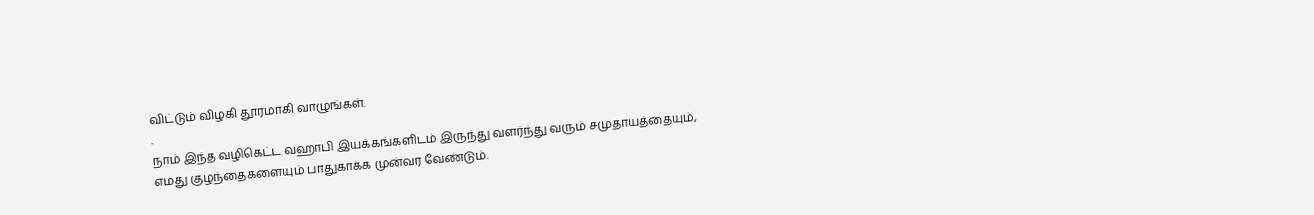விட்டும் விழகி தூரமாகி வாழுங்கள்.
.
நாம் இந்த வழிகெட்ட வஹாபி இயக்கங்களிடம் இருந்து வளர்ந்து வரும் சமுதாயத்தையும், எமது குழந்தைகளையும் பாதுகாக்க முன்வர வேண்டும்.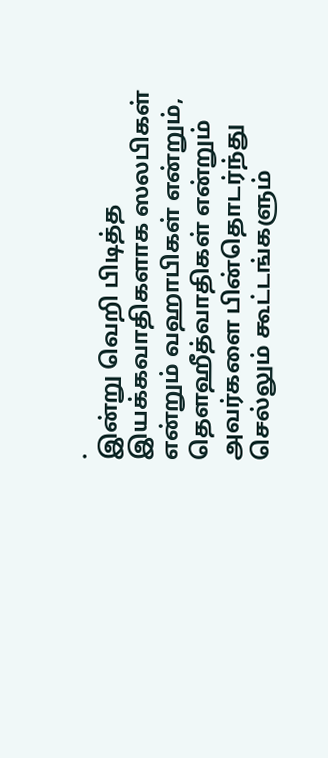.
இன்று வெறி பிடித்த இயக்கவாதிகளாக ஸலபிகள் என்றும் வஹாபிகள் என்றும், தௌஹீத்வாதிகள் என்றும் அவர்களை பின்தொடர்ந்து செல்லும் கூட்டங்களும்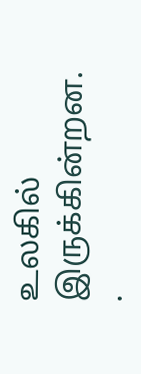உலகில் இருக்கின்றன.
.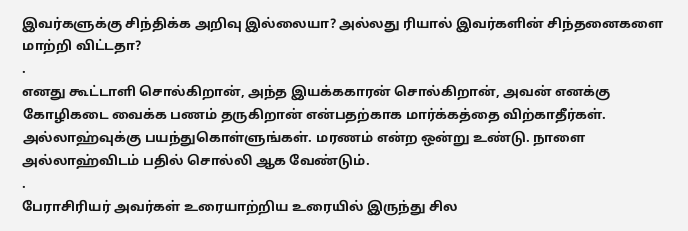இவர்களுக்கு சிந்திக்க அறிவு இல்லையா? அல்லது ரியால் இவர்களின் சிந்தனைகளை மாற்றி விட்டதா?
.
எனது கூட்டாளி சொல்கிறான், அந்த இயக்ககாரன் சொல்கிறான், அவன் எனக்கு கோழிகடை வைக்க பணம் தருகிறான் என்பதற்காக மார்க்கத்தை விற்காதீர்கள். அல்லாஹ்வுக்கு பயந்துகொள்ளுங்கள். மரணம் என்ற ஒன்று உண்டு. நாளை அல்லாஹ்விடம் பதில் சொல்லி ஆக வேண்டும்.
.
பேராசிரியர் அவர்கள் உரையாற்றிய உரையில் இருந்து சில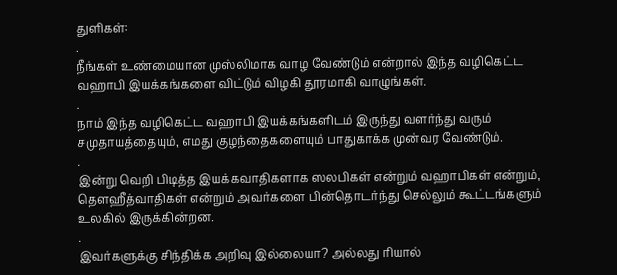துளிகள்:
.
நீங்கள் உண்மையான முஸ்லிமாக வாழ வேண்டும் என்றால் இந்த வழிகெட்ட வஹாபி இயக்கங்களை விட்டும் விழகி தூரமாகி வாழுங்கள்.
.
நாம் இந்த வழிகெட்ட வஹாபி இயக்கங்களிடம் இருந்து வளர்ந்து வரும் சமுதாயத்தையும், எமது குழந்தைகளையும் பாதுகாக்க முன்வர வேண்டும்.
.
இன்று வெறி பிடித்த இயக்கவாதிகளாக ஸலபிகள் என்றும் வஹாபிகள் என்றும், தௌஹீத்வாதிகள் என்றும் அவர்களை பின்தொடர்ந்து செல்லும் கூட்டங்களும் உலகில் இருக்கின்றன.
.
இவர்களுக்கு சிந்திக்க அறிவு இல்லையா? அல்லது ரியால்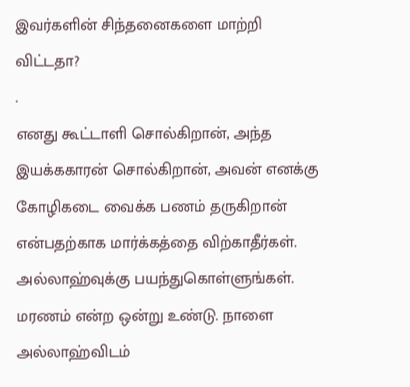இவர்களின் சிந்தனைகளை மாற்றி விட்டதா?
.
எனது கூட்டாளி சொல்கிறான், அந்த இயக்ககாரன் சொல்கிறான், அவன் எனக்கு கோழிகடை வைக்க பணம் தருகிறான் என்பதற்காக மார்க்கத்தை விற்காதீர்கள். அல்லாஹ்வுக்கு பயந்துகொள்ளுங்கள். மரணம் என்ற ஒன்று உண்டு. நாளை அல்லாஹ்விடம்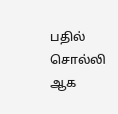பதில் சொல்லி ஆக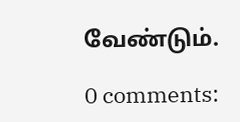வேண்டும்.

0 comments: